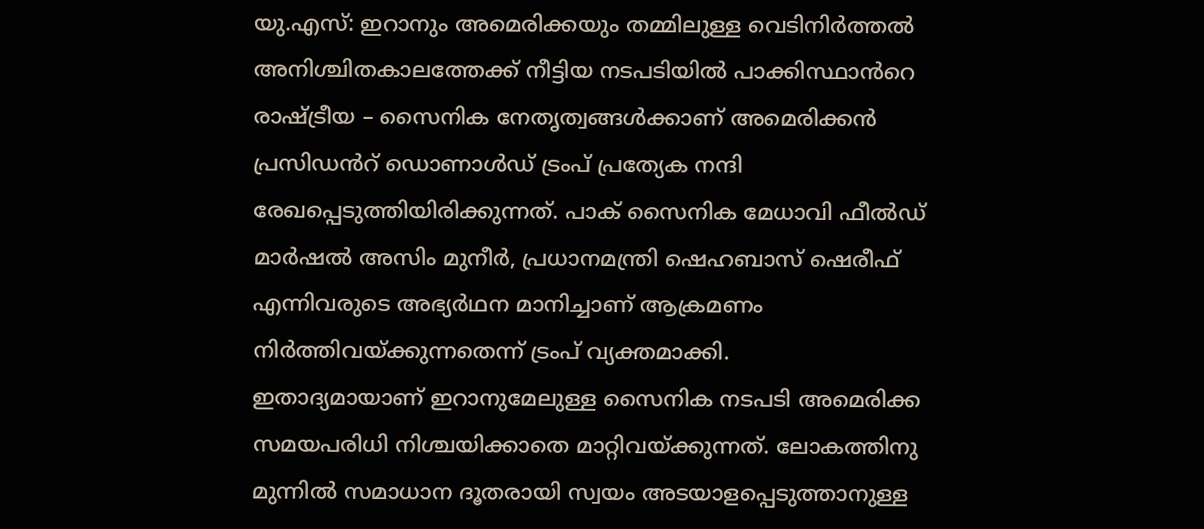യു.എസ്: ഇറാനും അമെരിക്കയും തമ്മിലുള്ള വെടിനിർത്തൽ അനിശ്ചിതകാലത്തേക്ക് നീട്ടിയ നടപടിയിൽ പാക്കിസ്ഥാൻറെ രാഷ്ട്രീയ – സൈനിക നേതൃത്വങ്ങൾക്കാണ് അമെരിക്കൻ പ്രസിഡൻറ് ഡൊണാൾഡ് ട്രംപ് പ്രത്യേക നന്ദി രേഖപ്പെടുത്തിയിരിക്കുന്നത്. പാക് സൈനിക മേധാവി ഫീൽഡ് മാർഷൽ അസിം മുനീർ, പ്രധാനമന്ത്രി ഷെഹബാസ് ഷെരീഫ് എന്നിവരുടെ അഭ്യർഥന മാനിച്ചാണ് ആക്രമണം നിർത്തിവയ്ക്കുന്നതെന്ന് ട്രംപ് വ്യക്തമാക്കി.
ഇതാദ്യമായാണ് ഇറാനുമേലുള്ള സൈനിക നടപടി അമെരിക്ക സമയപരിധി നിശ്ചയിക്കാതെ മാറ്റിവയ്ക്കുന്നത്. ലോകത്തിനു മുന്നിൽ സമാധാന ദൂതരായി സ്വയം അടയാളപ്പെടുത്താനുള്ള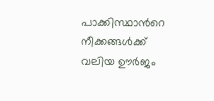പാക്കിസ്ഥാൻറെ നീക്കങ്ങൾക്ക് വലിയ ഊർജം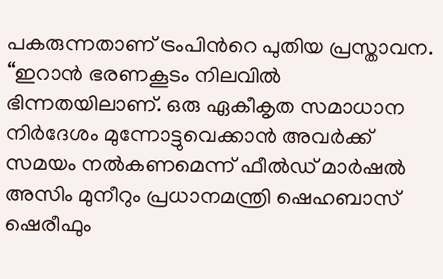പകരുന്നതാണ് ട്രംപിൻറെ പുതിയ പ്രസ്താവന. “ഇറാൻ ഭരണകൂടം നിലവിൽ ഭിന്നതയിലാണ്. ഒരു ഏകീകൃത സമാധാന നിർദേശം മുന്നോട്ടുവെക്കാൻ അവർക്ക് സമയം നൽകണമെന്ന് ഫീൽഡ് മാർഷൽ അസിം മുനീറും പ്രധാനമന്ത്രി ഷെഹബാസ് ഷെരീഫും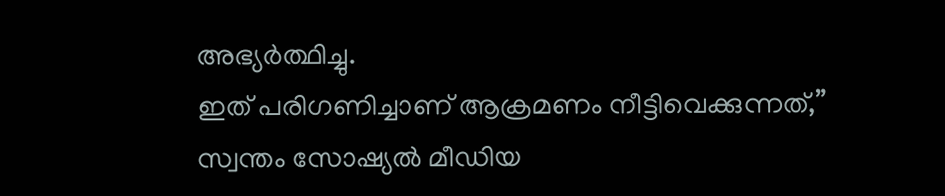അഭ്യർത്ഥിച്ചു.
ഇത് പരിഗണിച്ചാണ് ആക്രമണം നീട്ടിവെക്കുന്നത്,” സ്വന്തം സോഷ്യൽ മീഡിയ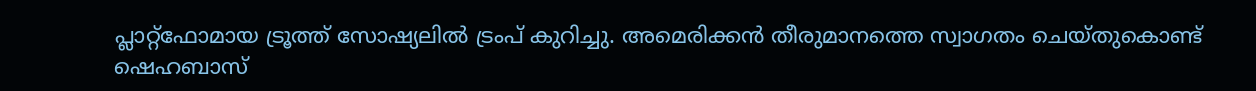പ്ലാറ്റ്ഫോമായ ട്രൂത്ത് സോഷ്യലിൽ ട്രംപ് കുറിച്ചു. അമെരിക്കൻ തീരുമാനത്തെ സ്വാഗതം ചെയ്തുകൊണ്ട് ഷെഹബാസ്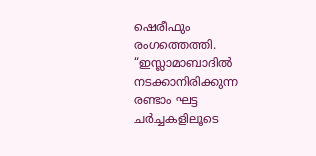ഷെരീഫും രംഗത്തെത്തി. “ഇസ്ലാമാബാദിൽ നടക്കാനിരിക്കുന്ന രണ്ടാം ഘട്ട ചർച്ചകളിലൂടെ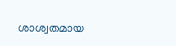ശാശ്വതമായ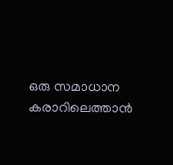ഒരു സമാധാന കരാറിലെത്താൻ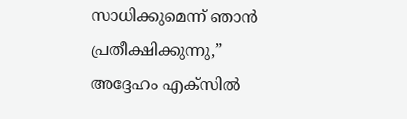സാധിക്കുമെന്ന് ഞാൻ പ്രതീക്ഷിക്കുന്നു,” അദ്ദേഹം എക്സിൽ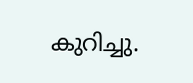കുറിച്ചു.